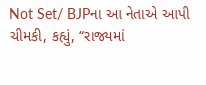Not Set/ BJPના આ નેતાએ આપી ચીમકી, કહ્યું, “રાજ્યમાં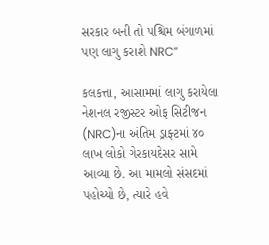સરકાર બની તો પશ્ચિમ બંગાળમાં પણ લાગુ કરાશે NRC”

કલકત્તા, આસામમાં લાગુ કરાયેલા નેશનલ રજીસ્ટર ઓફ સિટીજન (NRC)ના અંતિમ ડ્રાફ્ટમાં ૪૦ લાખ લોકો ગેરકાયદેસર સામે આવ્યા છે. આ મામલો સંસદમાં પહોચ્યો છે, ત્યારે હવે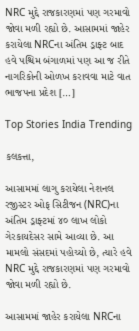NRC મુદ્દે રાજકારણમાં પણ ગરમાવો જોવા મળી રહ્યો છે. આસામમાં જાહેર કરાયેલા NRCના અંતિમ ડ્રાફ્ટ બાદ હવે પશ્ચિમ બંગાળમાં પણ આ જ રીતે નાગરિકોની ઓળખ કરાવવા માટે વાત ભાજપના પ્રદેશ […]

Top Stories India Trending

કલકત્તા,

આસામમાં લાગુ કરાયેલા નેશનલ રજીસ્ટર ઓફ સિટીજન (NRC)ના અંતિમ ડ્રાફ્ટમાં ૪૦ લાખ લોકો ગેરકાયદેસર સામે આવ્યા છે. આ મામલો સંસદમાં પહોચ્યો છે, ત્યારે હવે NRC મુદ્દે રાજકારણમાં પણ ગરમાવો જોવા મળી રહ્યો છે.

આસામમાં જાહેર કરાયેલા NRCના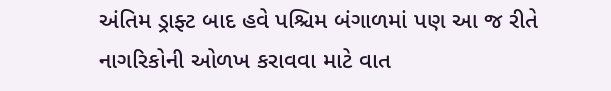અંતિમ ડ્રાફ્ટ બાદ હવે પશ્ચિમ બંગાળમાં પણ આ જ રીતે નાગરિકોની ઓળખ કરાવવા માટે વાત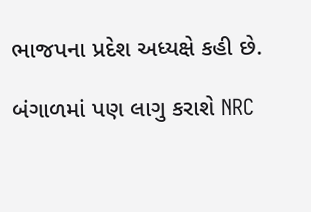ભાજપના પ્રદેશ અધ્યક્ષે કહી છે.

બંગાળમાં પણ લાગુ કરાશે NRC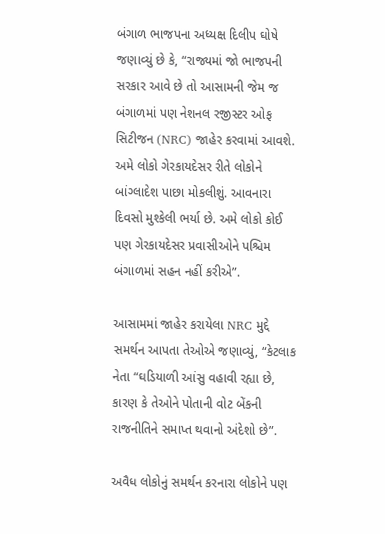બંગાળ ભાજપના અધ્યક્ષ દિલીપ ઘોષે જણાવ્યું છે કે, “રાજ્યમાં જો ભાજપની સરકાર આવે છે તો આસામની જેમ જ બંગાળમાં પણ નેશનલ રજીસ્ટર ઓફ સિટીજન (NRC) જાહેર કરવામાં આવશે. અમે લોકો ગેરકાયદેસર રીતે લોકોને બાંગ્લાદેશ પાછા મોકલીશું. આવનારા દિવસો મુશ્કેલી ભર્યા છે. અમે લોકો કોઈ પણ ગેરકાયદેસર પ્રવાસીઓને પશ્ચિમ બંગાળમાં સહન નહીં કરીએ”.

આસામમાં જાહેર કરાયેલા NRC મુદ્દે સમર્થન આપતા તેઓએ જણાવ્યું, “કેટલાક નેતા “ઘડિયાળી આંસુ વહાવી રહ્યા છે, કારણ કે તેઓને પોતાની વોટ બેંકની રાજનીતિને સમાપ્ત થવાનો અંદેશો છે”.

અવૈધ લોકોનું સમર્થન કરનારા લોકોને પણ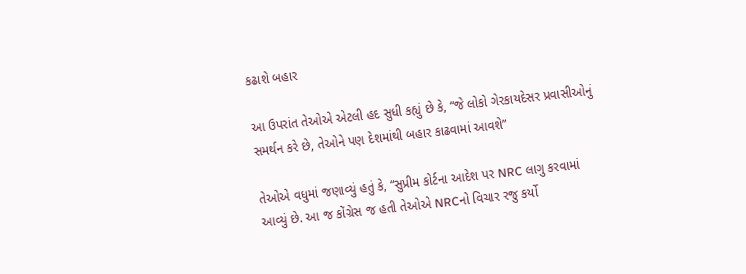કઢાશે બહાર

આ ઉપરાંત તેઓએ એટલી હદ સુધી કહ્યું છે કે, “જે લોકો ગેરકાયદેસર પ્રવાસીઓનું સમર્થન કરે છે, તેઓને પણ દેશમાંથી બહાર કાઢવામાં આવશે”

તેઓએ વધુમાં જણાવ્યું હતું કે, “સુપ્રીમ કોર્ટના આદેશ પર NRC લાગુ કરવામાં આવ્યું છે. આ જ કોંગ્રેસ જ હતી તેઓએ NRCનો વિચાર રજુ કર્યો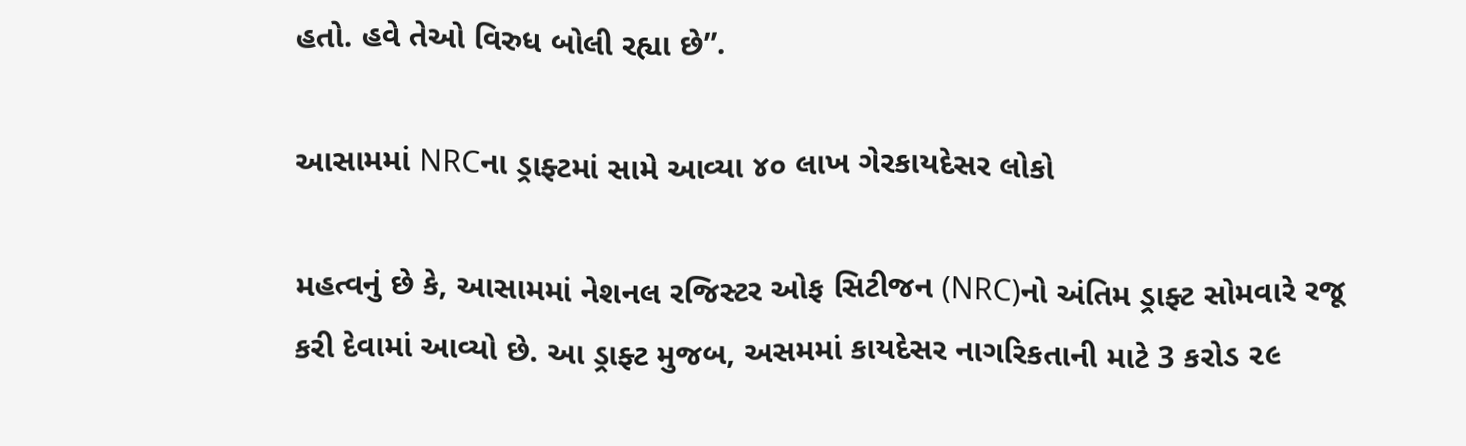હતો. હવે તેઓ વિરુધ બોલી રહ્યા છે”.

આસામમાં NRCના ડ્રાફ્ટમાં સામે આવ્યા ૪૦ લાખ ગેરકાયદેસર લોકો

મહત્વનું છે કે, આસામમાં નેશનલ રજિસ્ટર ઓફ સિટીજન (NRC)નો અંતિમ ડ્રાફ્ટ સોમવારે રજૂ કરી દેવામાં આવ્યો છે. આ ડ્રાફ્ટ મુજબ, અસમમાં કાયદેસર નાગરિકતાની માટે 3 કરોડ ૨૯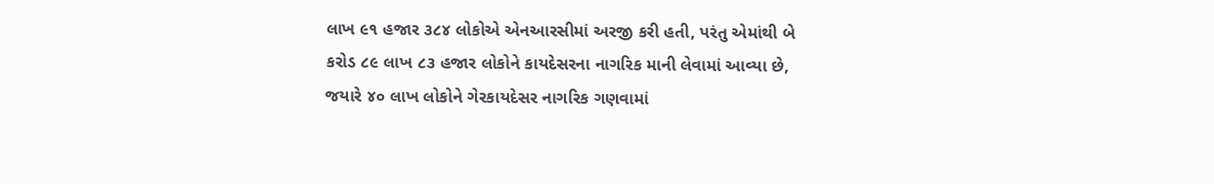લાખ ૯૧ હજાર ૩૮૪ લોકોએ એનઆરસીમાં અરજી કરી હતી, પરંતુ એમાંથી બે કરોડ ૮૯ લાખ ૮૩ હજાર લોકોને કાયદેસરના નાગરિક માની લેવામાં આવ્યા છે, જયારે ૪૦ લાખ લોકોને ગેરકાયદેસર નાગરિક ગણવામાં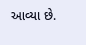આવ્યા છે.